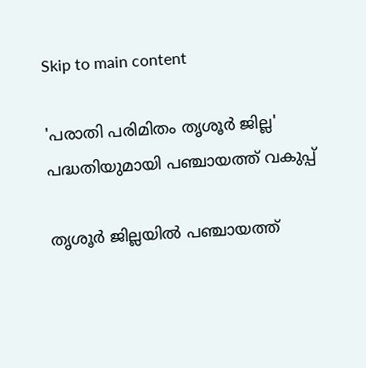Skip to main content

'പരാതി പരിമിതം തൃശൂർ ജില്ല'  പദ്ധതിയുമായി പഞ്ചായത്ത് വകുപ്പ്

തൃശൂർ ജില്ലയിൽ പഞ്ചായത്ത്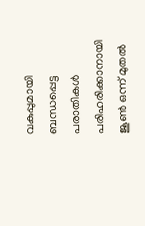വകുപ്പുമായി ബന്ധപ്പെട്ട പരാതികൾ പരിഹരിക്കാനായി ജൂൺ ഒന്ന് മുതൽ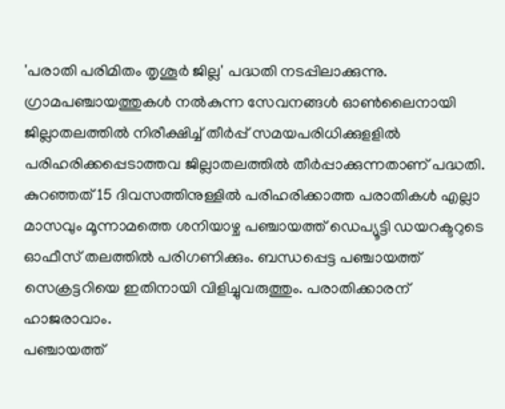'പരാതി പരിമിതം തൃശൂർ ജില്ല' പദ്ധതി നടപ്പിലാക്കുന്നു. ഗ്രാമപഞ്ചായത്തുകൾ നൽകുന്ന സേവനങ്ങൾ ഓൺലൈനായി ജില്ലാതലത്തിൽ നിരീക്ഷിച്ച് തീർപ്പ് സമയപരിധിക്കുളളിൽ പരിഹരിക്കപ്പെടാത്തവ ജില്ലാതലത്തിൽ തീർപ്പാക്കുന്നതാണ് പദ്ധതി. കുറഞ്ഞത് 15 ദിവസത്തിനുള്ളിൽ പരിഹരിക്കാത്ത പരാതികൾ എല്ലാ മാസവും മൂന്നാമത്തെ ശനിയാഴ്ച പഞ്ചായത്ത് ഡെപ്യൂട്ടി ഡയറക്ടറുടെ ഓഫീസ് തലത്തിൽ പരിഗണിക്കും. ബന്ധപ്പെട്ട പഞ്ചായത്ത് സെക്രട്ടറിയെ ഇതിനായി വിളിച്ചുവരുത്തും. പരാതിക്കാരന് ഹാജരാവാം.
പഞ്ചായത്ത്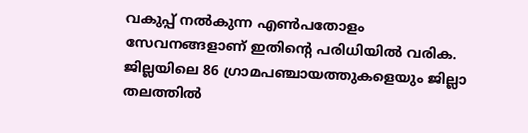വകുപ്പ് നൽകുന്ന എൺപതോളം സേവനങ്ങളാണ് ഇതിന്റെ പരിധിയിൽ വരിക. ജില്ലയിലെ 86 ഗ്രാമപഞ്ചായത്തുകളെയും ജില്ലാ തലത്തിൽ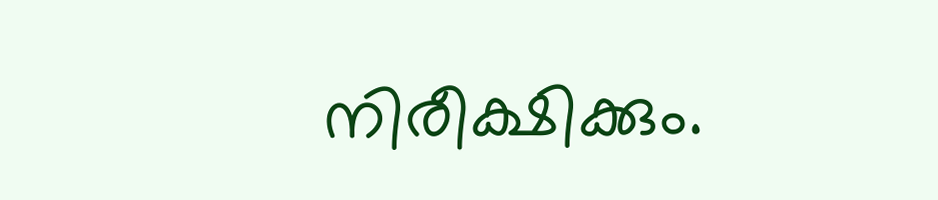നിരീക്ഷിക്കും.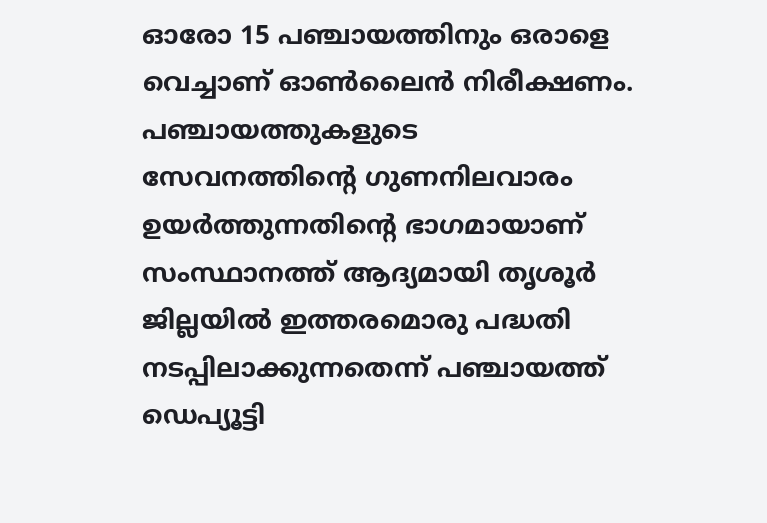ഓരോ 15 പഞ്ചായത്തിനും ഒരാളെ വെച്ചാണ് ഓൺലൈൻ നിരീക്ഷണം. പഞ്ചായത്തുകളുടെ സേവനത്തിന്റെ ഗുണനിലവാരം ഉയർത്തുന്നതിന്റെ ഭാഗമായാണ് സംസ്ഥാനത്ത് ആദ്യമായി തൃശൂർ ജില്ലയിൽ ഇത്തരമൊരു പദ്ധതി നടപ്പിലാക്കുന്നതെന്ന് പഞ്ചായത്ത് ഡെപ്യൂട്ടി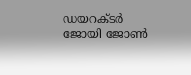ഡയറക്ടർ ജോയി ജോൺ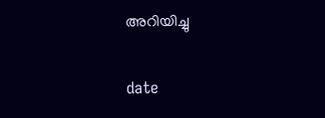അറിയിച്ചു

date